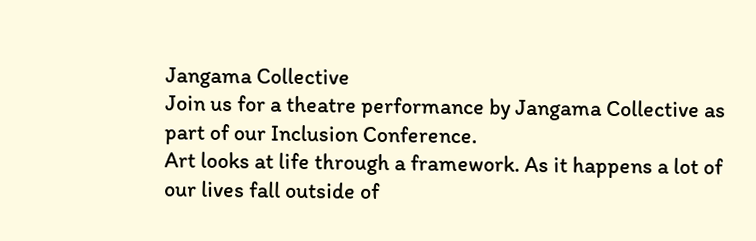Jangama Collective
Join us for a theatre performance by Jangama Collective as part of our Inclusion Conference.
Art looks at life through a framework. As it happens a lot of our lives fall outside of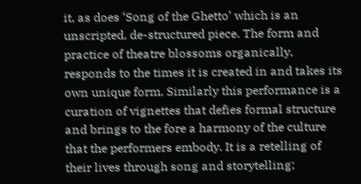it, as does ‘Song of the Ghetto’ which is an unscripted, de-structured piece. The form and practice of theatre blossoms organically, responds to the times it is created in and takes its own unique form. Similarly this performance is a curation of vignettes that defies formal structure and brings to the fore a harmony of the culture that the performers embody. It is a retelling of their lives through song and storytelling;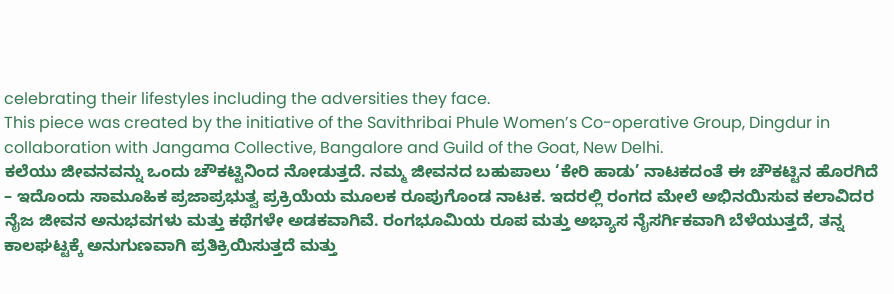celebrating their lifestyles including the adversities they face.
This piece was created by the initiative of the Savithribai Phule Women’s Co-operative Group, Dingdur in collaboration with Jangama Collective, Bangalore and Guild of the Goat, New Delhi.
ಕಲೆಯು ಜೀವನವನ್ನು ಒಂದು ಚೌಕಟ್ಟಿನಿಂದ ನೋಡುತ್ತದೆ. ನಮ್ಮ ಜೀವನದ ಬಹುಪಾಲು ‘ಕೇರಿ ಹಾಡು’ ನಾಟಕದಂತೆ ಈ ಚೌಕಟ್ಟಿನ ಹೊರಗಿದೆ – ಇದೊಂದು ಸಾಮೂಹಿಕ ಪ್ರಜಾಪ್ರಭುತ್ವ ಪ್ರಕ್ರಿಯೆಯ ಮೂಲಕ ರೂಪುಗೊಂಡ ನಾಟಕ. ಇದರಲ್ಲಿ ರಂಗದ ಮೇಲೆ ಅಭಿನಯಿಸುವ ಕಲಾವಿದರ ನೈಜ ಜೀವನ ಅನುಭವಗಳು ಮತ್ತು ಕಥೆಗಳೇ ಅಡಕವಾಗಿವೆ. ರಂಗಭೂಮಿಯ ರೂಪ ಮತ್ತು ಅಭ್ಯಾಸ ನೈಸರ್ಗಿಕವಾಗಿ ಬೆಳೆಯುತ್ತದೆ, ತನ್ನ ಕಾಲಘಟ್ಟಕ್ಕೆ ಅನುಗುಣವಾಗಿ ಪ್ರತಿಕ್ರಿಯಿಸುತ್ತದೆ ಮತ್ತು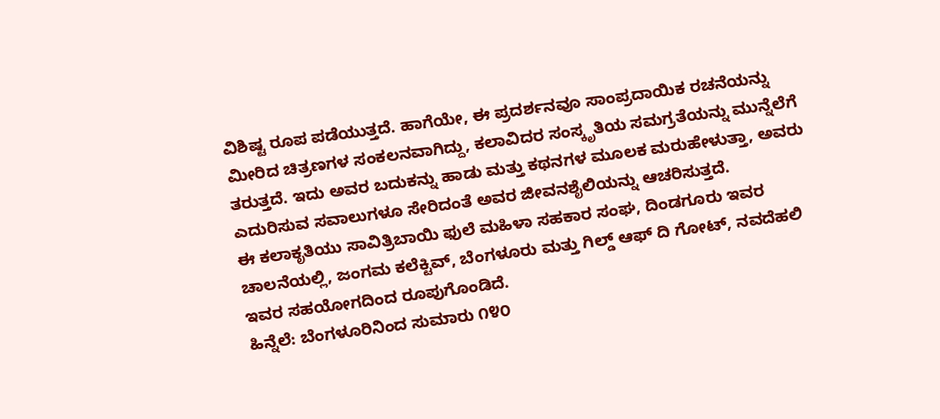ವಿಶಿಷ್ಟ ರೂಪ ಪಡೆಯುತ್ತದೆ. ಹಾಗೆಯೇ, ಈ ಪ್ರದರ್ಶನವೂ ಸಾಂಪ್ರದಾಯಿಕ ರಚನೆಯನ್ನು ಮೀರಿದ ಚಿತ್ರಣಗಳ ಸಂಕಲನವಾಗಿದ್ದು, ಕಲಾವಿದರ ಸಂಸ್ಕೃತಿಯ ಸಮಗ್ರತೆಯನ್ನು ಮುನ್ನೆಲೆಗೆ ತರುತ್ತದೆ. ಇದು ಅವರ ಬದುಕನ್ನು ಹಾಡು ಮತ್ತು ಕಥನಗಳ ಮೂಲಕ ಮರುಹೇಳುತ್ತಾ, ಅವರು ಎದುರಿಸುವ ಸವಾಲುಗಳೂ ಸೇರಿದಂತೆ ಅವರ ಜೀವನಶೈಲಿಯನ್ನು ಆಚರಿಸುತ್ತದೆ.
ಈ ಕಲಾಕೃತಿಯು ಸಾವಿತ್ರಿಬಾಯಿ ಫುಲೆ ಮಹಿಳಾ ಸಹಕಾರ ಸಂಘ, ದಿಂಡಗೂರು ಇವರ ಚಾಲನೆಯಲ್ಲಿ, ಜಂಗಮ ಕಲೆಕ್ಟಿವ್, ಬೆಂಗಳೂರು ಮತ್ತು ಗಿಲ್ಡ್ ಆಫ್ ದಿ ಗೋಟ್, ನವದೆಹಲಿ ಇವರ ಸಹಯೋಗದಿಂದ ರೂಪುಗೊಂಡಿದೆ.
ಹಿನ್ನೆಲೆ: ಬೆಂಗಳೂರಿನಿಂದ ಸುಮಾರು ೧೪೦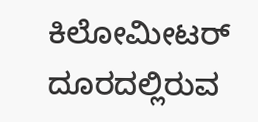ಕಿಲೋಮೀಟರ್ ದೂರದಲ್ಲಿರುವ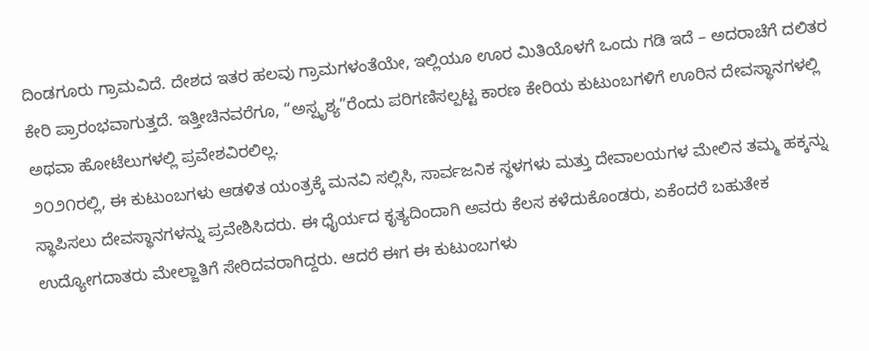ದಿಂಡಗೂರು ಗ್ರಾಮವಿದೆ. ದೇಶದ ಇತರ ಹಲವು ಗ್ರಾಮಗಳಂತೆಯೇ, ಇಲ್ಲಿಯೂ ಊರ ಮಿತಿಯೊಳಗೆ ಒಂದು ಗಡಿ ಇದೆ – ಅದರಾಚೆಗೆ ದಲಿತರ ಕೇರಿ ಪ್ರಾರಂಭವಾಗುತ್ತದೆ. ಇತ್ತೀಚಿನವರೆಗೂ, “ಅಸ್ಪೃಶ್ಯ”ರೆಂದು ಪರಿಗಣಿಸಲ್ಪಟ್ಟ ಕಾರಣ ಕೇರಿಯ ಕುಟುಂಬಗಳಿಗೆ ಊರಿನ ದೇವಸ್ಥಾನಗಳಲ್ಲಿ ಅಥವಾ ಹೋಟೆಲುಗಳಲ್ಲಿ ಪ್ರವೇಶವಿರಲಿಲ್ಲ.
೨೦೨೧ರಲ್ಲಿ, ಈ ಕುಟುಂಬಗಳು ಆಡಳಿತ ಯಂತ್ರಕ್ಕೆ ಮನವಿ ಸಲ್ಲಿಸಿ, ಸಾರ್ವಜನಿಕ ಸ್ಥಳಗಳು ಮತ್ತು ದೇವಾಲಯಗಳ ಮೇಲಿನ ತಮ್ಮ ಹಕ್ಕನ್ನು ಸ್ಥಾಪಿಸಲು ದೇವಸ್ಥಾನಗಳನ್ನು ಪ್ರವೇಶಿಸಿದರು. ಈ ಧೈರ್ಯದ ಕೃತ್ಯದಿಂದಾಗಿ ಅವರು ಕೆಲಸ ಕಳೆದುಕೊಂಡರು, ಏಕೆಂದರೆ ಬಹುತೇಕ ಉದ್ಯೋಗದಾತರು ಮೇಲ್ಜಾತಿಗೆ ಸೇರಿದವರಾಗಿದ್ದರು. ಆದರೆ ಈಗ ಈ ಕುಟುಂಬಗಳು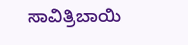ಸಾವಿತ್ರಿಬಾಯಿ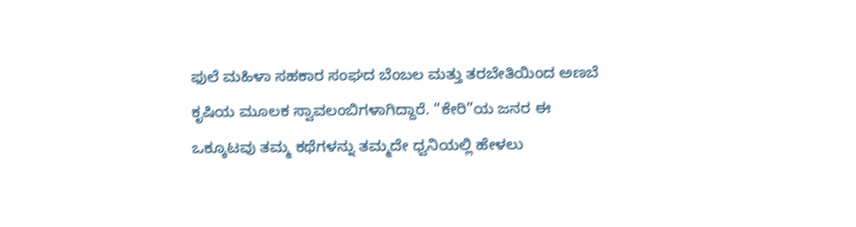ಫುಲೆ ಮಹಿಳಾ ಸಹಕಾರ ಸಂಘದ ಬೆಂಬಲ ಮತ್ತು ತರಬೇತಿಯಿಂದ ಅಣಬೆ ಕೃಷಿಯ ಮೂಲಕ ಸ್ವಾವಲಂಬಿಗಳಾಗಿದ್ದಾರೆ. “ಕೇರಿ”ಯ ಜನರ ಈ ಒಕ್ಕೂಟವು ತಮ್ಮ ಕಥೆಗಳನ್ನು ತಮ್ಮದೇ ಧ್ವನಿಯಲ್ಲಿ ಹೇಳಲು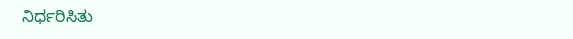ನಿರ್ಧರಿಸಿತು